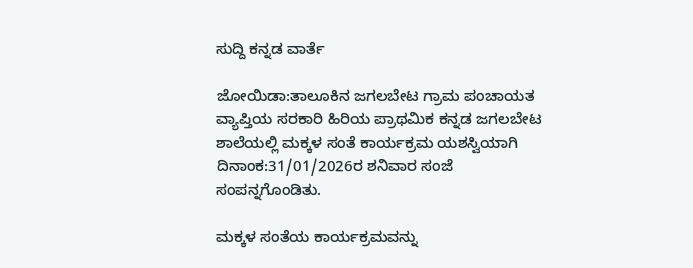ಸುದ್ದಿ ಕನ್ನಡ ವಾರ್ತೆ

ಜೋಯಿಡಾ:ತಾಲೂಕಿನ ಜಗಲಬೇಟ ಗ್ರಾಮ ಪಂಚಾಯತ ವ್ಯಾಪ್ತಿಯ ಸರಕಾರಿ ಹಿರಿಯ ಪ್ರಾಥಮಿಕ ಕನ್ನಡ ಜಗಲಬೇಟ ಶಾಲೆಯಲ್ಲಿ ಮಕ್ಕಳ ಸಂತೆ ಕಾರ್ಯಕ್ರಮ ಯಶಸ್ವಿಯಾಗಿ ದಿನಾಂಕ:31/01/2026ರ ಶನಿವಾರ ಸಂಜೆ ಸಂಪನ್ನಗೊಂಡಿತು.

ಮಕ್ಕಳ ಸಂತೆಯ ಕಾರ್ಯಕ್ರಮವನ್ನು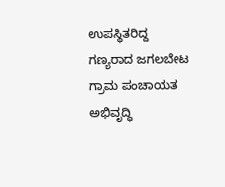ಉಪಸ್ಥಿತರಿದ್ದ ಗಣ್ಯರಾದ ಜಗಲಬೇಟ ಗ್ರಾಮ ಪಂಚಾಯತ ಅಭಿವೃದ್ಧಿ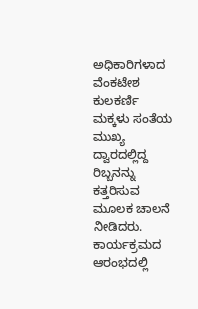ಅಧಿಕಾರಿಗಳಾದ ವೆಂಕಟೇಶ ಕುಲಕರ್ಣಿ ಮಕ್ಕಳು ಸಂತೆಯ ಮುಖ್ಯ ದ್ವಾರದಲ್ಲಿದ್ದ ರಿಬ್ಬನನ್ನು ಕತ್ತರಿಸುವ ಮೂಲಕ ಚಾಲನೆ ನೀಡಿದರು. ಕಾರ್ಯಕ್ರಮದ ಆರಂಭದಲ್ಲಿ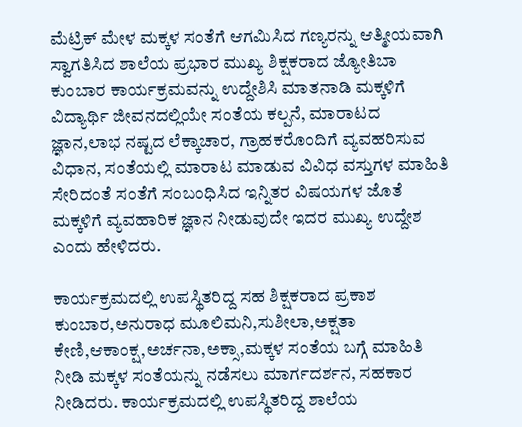ಮೆಟ್ರಿಕ್ ಮೇಳ ಮಕ್ಕಳ ಸಂತೆಗೆ ಆಗಮಿಸಿದ ಗಣ್ಯರನ್ನು ಆತ್ಮೀಯವಾಗಿ ಸ್ವಾಗತಿಸಿದ ಶಾಲೆಯ ಪ್ರಭಾರ ಮುಖ್ಯ ಶಿಕ್ಷಕರಾದ ಜ್ಯೋತಿಬಾ ಕುಂಬಾರ ಕಾರ್ಯಕ್ರಮವನ್ನು ಉದ್ದೇಶಿಸಿ ಮಾತನಾಡಿ ಮಕ್ಕಳಿಗೆ ವಿದ್ಯಾರ್ಥಿ ಜೀವನದಲ್ಲಿಯೇ ಸಂತೆಯ ಕಲ್ಪನೆ, ಮಾರಾಟದ ಜ್ಞಾನ,ಲಾಭ ನಷ್ಟದ ಲೆಕ್ಕಾಚಾರ, ಗ್ರಾಹಕರೊಂದಿಗೆ ವ್ಯವಹರಿಸುವ ವಿಧಾನ, ಸಂತೆಯಲ್ಲಿ ಮಾರಾಟ ಮಾಡುವ ವಿವಿಧ ವಸ್ತುಗಳ ಮಾಹಿತಿ ಸೇರಿದಂತೆ ಸಂತೆಗೆ ಸಂಬಂಧಿಸಿದ ಇನ್ನಿತರ ವಿಷಯಗಳ ಜೊತೆ ಮಕ್ಕಳಿಗೆ ವ್ಯವಹಾರಿಕ ಜ್ಞಾನ ನೀಡುವುದೇ ಇದರ ಮುಖ್ಯ ಉದ್ದೇಶ ಎಂದು ಹೇಳಿದರು.

ಕಾರ್ಯಕ್ರಮದಲ್ಲಿ ಉಪಸ್ಥಿತರಿದ್ದ ಸಹ ಶಿಕ್ಷಕರಾದ ಪ್ರಕಾಶ ಕುಂಬಾರ,ಅನುರಾಧ ಮೂಲಿಮನಿ,ಸುಶೀಲಾ,ಅಕ್ಷತಾ ಕೇಣಿ,ಆಕಾಂಕ್ಷ,ಅರ್ಚನಾ,ಅಕ್ಸಾ,ಮಕ್ಕಳ ಸಂತೆಯ ಬಗ್ಗೆ ಮಾಹಿತಿ ನೀಡಿ ಮಕ್ಕಳ ಸಂತೆಯನ್ನು ನಡೆಸಲು ಮಾರ್ಗದರ್ಶನ, ಸಹಕಾರ ನೀಡಿದರು. ಕಾರ್ಯಕ್ರಮದಲ್ಲಿ ಉಪಸ್ಥಿತರಿದ್ದ ಶಾಲೆಯ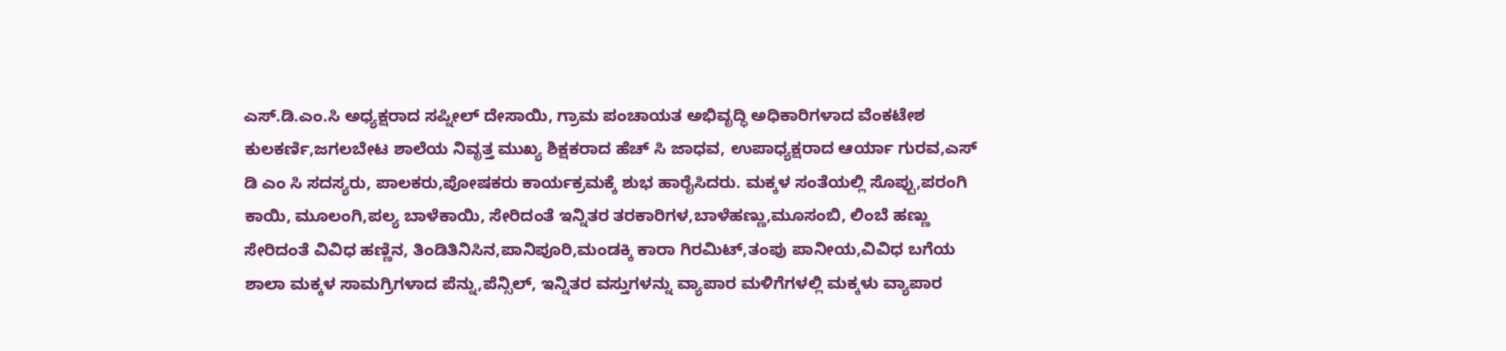ಎಸ್.ಡಿ.ಎಂ.ಸಿ ಅಧ್ಯಕ್ಷರಾದ ಸಪ್ನೀಲ್ ದೇಸಾಯಿ, ಗ್ರಾಮ ಪಂಚಾಯತ ಅಭಿವೃದ್ಧಿ ಅಧಿಕಾರಿಗಳಾದ ವೆಂಕಟೇಶ ಕುಲಕರ್ಣಿ,ಜಗಲಬೇಟ ಶಾಲೆಯ ನಿವೃತ್ತ ಮುಖ್ಯ ಶಿಕ್ಷಕರಾದ ಹೆಚ್ ಸಿ ಜಾಧವ, ಉಪಾಧ್ಯಕ್ಷರಾದ ಆರ್ಯಾ ಗುರವ,ಎಸ್ ಡಿ ಎಂ ಸಿ ಸದಸ್ಯರು, ಪಾಲಕರು,ಪೋಷಕರು ಕಾರ್ಯಕ್ರಮಕ್ಕೆ ಶುಭ ಹಾರೈಸಿದರು. ಮಕ್ಕಳ ಸಂತೆಯಲ್ಲಿ ಸೊಪ್ಪು,ಪರಂಗಿ ಕಾಯಿ, ಮೂಲಂಗಿ,ಪಲ್ಯ ಬಾಳೆಕಾಯಿ, ಸೇರಿದಂತೆ ಇನ್ನಿತರ ತರಕಾರಿಗಳ,ಬಾಳೆಹಣ್ಣು,ಮೂಸಂಬಿ, ಲಿಂಬೆ ಹಣ್ಣು ಸೇರಿದಂತೆ ವಿವಿಧ ಹಣ್ಣಿನ, ತಿಂಡಿತಿನಿಸಿನ,ಪಾನಿಪೂರಿ,ಮಂಡಕ್ಕಿ ಕಾರಾ ಗಿರಮಿಟ್,ತಂಪು ಪಾನೀಯ,ವಿವಿಧ ಬಗೆಯ ಶಾಲಾ ಮಕ್ಕಳ ಸಾಮಗ್ರಿಗಳಾದ ಪೆನ್ನು,ಪೆನ್ಸಿಲ್, ಇನ್ನಿತರ ವಸ್ತುಗಳನ್ನು ವ್ಯಾಪಾರ ಮಳಿಗೆಗಳಲ್ಲಿ ಮಕ್ಕಳು ವ್ಯಾಪಾರ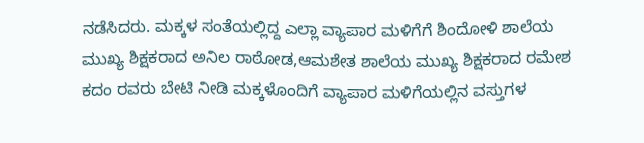ನಡೆಸಿದರು. ಮಕ್ಕಳ ಸಂತೆಯಲ್ಲಿದ್ದ ಎಲ್ಲಾ ವ್ಯಾಪಾರ ಮಳಿಗೆಗೆ ಶಿಂದೋಳಿ ಶಾಲೆಯ ಮುಖ್ಯ ಶಿಕ್ಷಕರಾದ ಅನಿಲ ರಾಠೋಡ,ಆಮಶೇತ ಶಾಲೆಯ ಮುಖ್ಯ ಶಿಕ್ಷಕರಾದ ರಮೇಶ ಕದಂ ರವರು ಬೇಟಿ ನೀಡಿ ಮಕ್ಕಳೊಂದಿಗೆ ವ್ಯಾಪಾರ ಮಳಿಗೆಯಲ್ಲಿನ ವಸ್ತುಗಳ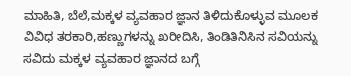ಮಾಹಿತಿ, ಬೆಲೆ,ಮಕ್ಕಳ ವ್ಯವಹಾರ ಜ್ಞಾನ ತಿಳಿದುಕೊಳ್ಳುವ ಮೂಲಕ ವಿವಿಧ ತರಕಾರಿ,ಹಣ್ಣುಗಳನ್ನು ಖರೀದಿಸಿ, ತಿಂಡಿತಿನಿಸಿನ ಸವಿಯನ್ನು ಸವಿದು ಮಕ್ಕಳ ವ್ಯವಹಾರ ಜ್ಞಾನದ ಬಗ್ಗೆ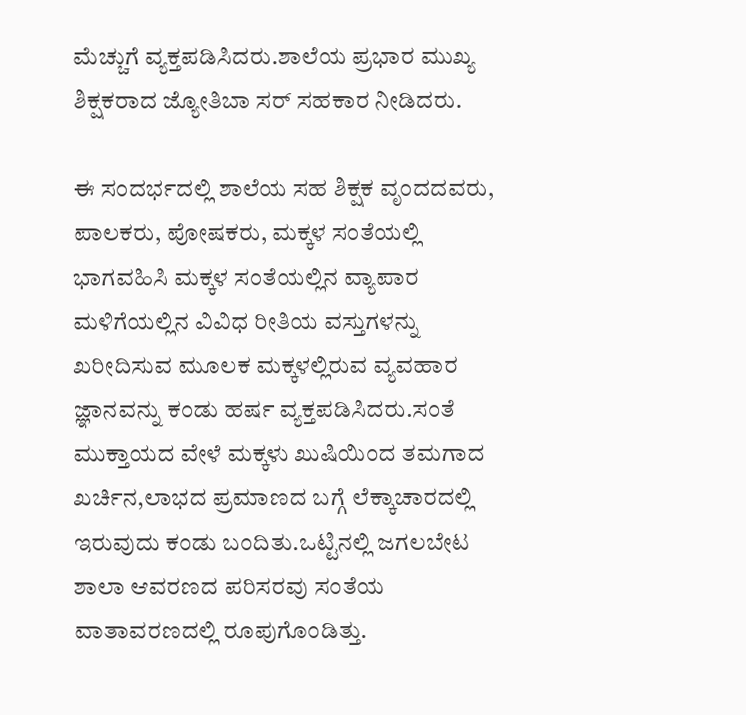ಮೆಚ್ಚುಗೆ ವ್ಯಕ್ತಪಡಿಸಿದರು.ಶಾಲೆಯ ಪ್ರಭಾರ ಮುಖ್ಯ ಶಿಕ್ಷಕರಾದ ಜ್ಯೋತಿಬಾ ಸರ್ ಸಹಕಾರ ನೀಡಿದರು.

ಈ ಸಂದರ್ಭದಲ್ಲಿ ಶಾಲೆಯ ಸಹ ಶಿಕ್ಷಕ ವೃಂದದವರು, ಪಾಲಕರು, ಪೋಷಕರು, ಮಕ್ಕಳ ಸಂತೆಯಲ್ಲಿ ಭಾಗವಹಿಸಿ ಮಕ್ಕಳ ಸಂತೆಯಲ್ಲಿನ ವ್ಯಾಪಾರ ಮಳಿಗೆಯಲ್ಲಿನ ವಿವಿಧ ರೀತಿಯ ವಸ್ತುಗಳನ್ನು ಖರೀದಿಸುವ ಮೂಲಕ ಮಕ್ಕಳಲ್ಲಿರುವ ವ್ಯವಹಾರ ಜ್ಞಾನವನ್ನು ಕಂಡು ಹರ್ಷ ವ್ಯಕ್ತಪಡಿಸಿದರು.ಸಂತೆ ಮುಕ್ತಾಯದ ವೇಳೆ ಮಕ್ಕಳು ಖುಷಿಯಿಂದ ತಮಗಾದ ಖರ್ಚಿನ,ಲಾಭದ ಪ್ರಮಾಣದ ಬಗ್ಗೆ ಲೆಕ್ಕಾಚಾರದಲ್ಲಿ ಇರುವುದು ಕಂಡು ಬಂದಿತು.ಒಟ್ಟಿನಲ್ಲಿ ಜಗಲಬೇಟ ಶಾಲಾ ಆವರಣದ ಪರಿಸರವು ಸಂತೆಯ ವಾತಾವರಣದಲ್ಲಿ ರೂಪುಗೊಂಡಿತ್ತು.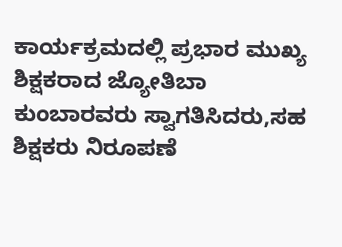ಕಾರ್ಯಕ್ರಮದಲ್ಲಿ ಪ್ರಭಾರ ಮುಖ್ಯ ಶಿಕ್ಷಕರಾದ ಜ್ಯೋತಿಬಾ ಕುಂಬಾರವರು ಸ್ವಾಗತಿಸಿದರು,ಸಹ ಶಿಕ್ಷಕರು ನಿರೂಪಣೆ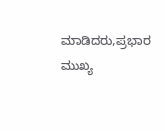ಮಾಡಿದರು,ಪ್ರಭಾರ ಮುಖ್ಯ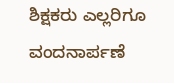ಶಿಕ್ಷಕರು ಎಲ್ಲರಿಗೂ ವಂದನಾರ್ಪಣೆ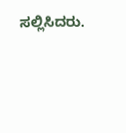ಸಲ್ಲಿಸಿದರು.